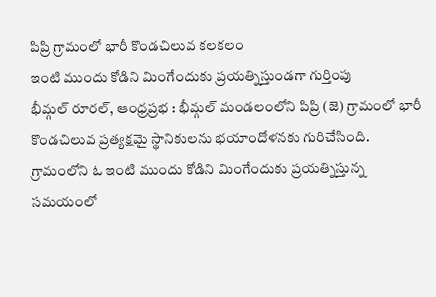పిప్రి గ్రామంలో భారీ కొండచిలువ కలకలం
ఇంటి ముందు కోడిని మింగేందుకు ప్రయత్నిస్తుండగా గుర్తింపు
భీమ్గల్ రూరల్, ఆంధ్రప్రభ : భీమ్గల్ మండలంలోని పిప్రి (జె) గ్రామంలో భారీ కొండచిలువ ప్రత్యక్షమై స్థానికులను భయాందోళనకు గురిచేసింది. గ్రామంలోని ఓ ఇంటి ముందు కోడిని మింగేందుకు ప్రయత్నిస్తున్న సమయంలో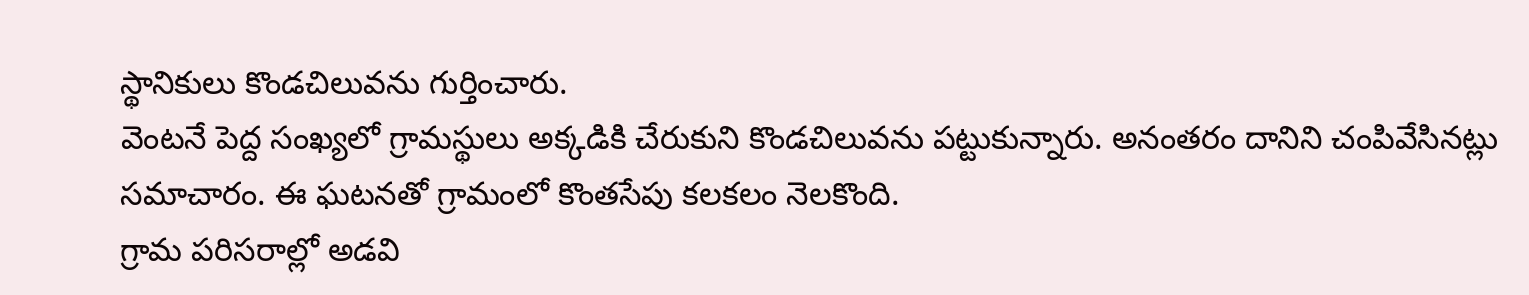స్థానికులు కొండచిలువను గుర్తించారు.
వెంటనే పెద్ద సంఖ్యలో గ్రామస్థులు అక్కడికి చేరుకుని కొండచిలువను పట్టుకున్నారు. అనంతరం దానిని చంపివేసినట్లు సమాచారం. ఈ ఘటనతో గ్రామంలో కొంతసేపు కలకలం నెలకొంది.
గ్రామ పరిసరాల్లో అడవి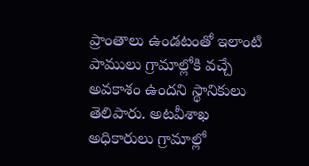ప్రాంతాలు ఉండటంతో ఇలాంటి పాములు గ్రామాల్లోకి వచ్చే అవకాశం ఉందని స్థానికులు తెలిపారు. అటవీశాఖ అధికారులు గ్రామాల్లో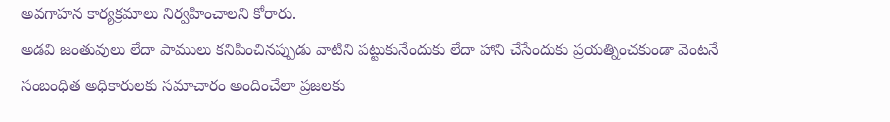అవగాహన కార్యక్రమాలు నిర్వహించాలని కోరారు.
అడవి జంతువులు లేదా పాములు కనిపించినప్పుడు వాటిని పట్టుకునేందుకు లేదా హాని చేసేందుకు ప్రయత్నించకుండా వెంటనే సంబంధిత అధికారులకు సమాచారం అందించేలా ప్రజలకు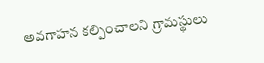అవగాహన కల్పించాలని గ్రామస్థులు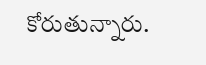కోరుతున్నారు.